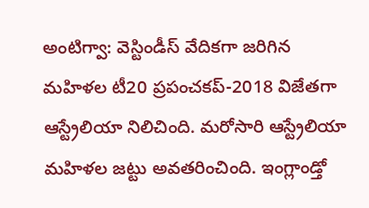అంటిగ్వా: వెస్టిండీస్ వేదికగా జరిగిన మహిళల టీ20 ప్రపంచకప్-2018 విజేతగా ఆస్ట్రేలియా నిలిచింది. మరోసారి ఆస్ట్రేలియా మహిళల జట్టు అవతరించింది. ఇంగ్లాండ్తో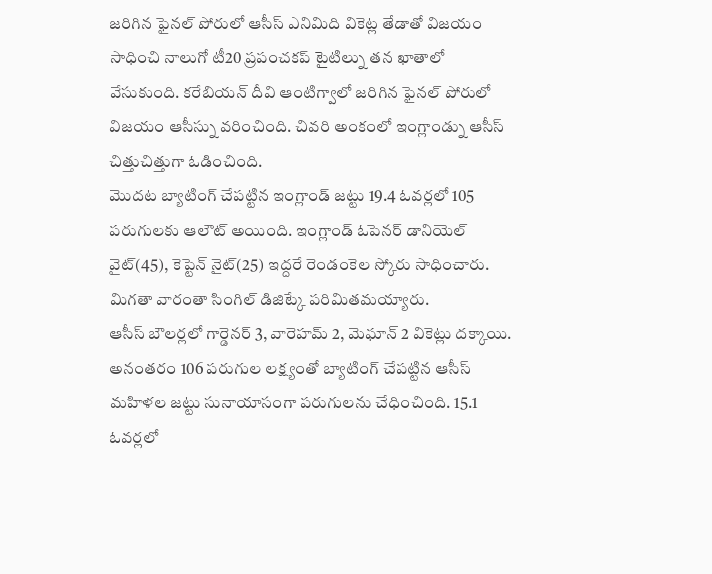జరిగిన ఫైనల్ పోరులో ఆసీస్ ఎనిమిది వికెట్ల తేడాతో విజయం సాధించి నాలుగో టీ20 ప్రపంచకప్ టైటిల్ను తన ఖాతాలో వేసుకుంది. కరేబియన్ దీవి ఆంటిగ్వాలో జరిగిన ఫైనల్ పోరులో విజయం ఆసీస్ను వరించింది. చివరి అంకంలో ఇంగ్లాండ్ను ఆసీస్ చిత్తుచిత్తుగా ఓడించింది.
మొదట బ్యాటింగ్ చేపట్టిన ఇంగ్లాండ్ జట్టు 19.4 ఓవర్లలో 105 పరుగులకు ఆలౌట్ అయింది. ఇంగ్లాండ్ ఓపెనర్ డానియెల్ వైట్(45), కెప్టెన్ నైట్(25) ఇద్దరే రెండంకెల స్కోరు సాధించారు. మిగతా వారంతా సింగిల్ డిజిట్కే పరిమితమయ్యారు.
ఆసీస్ బౌలర్లలో గార్డెనర్ 3, వారెహమ్ 2, మెఘాన్ 2 వికెట్లు దక్కాయి. అనంతరం 106 పరుగుల లక్ష్యంతో బ్యాటింగ్ చేపట్టిన ఆసీస్ మహిళల జట్టు సునాయాసంగా పరుగులను చేధించింది. 15.1 ఓవర్లలో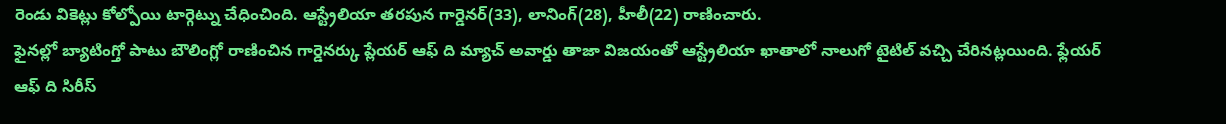రెండు వికెట్లు కోల్పోయి టార్గెట్ను చేధించింది. ఆస్ట్రేలియా తరపున గార్డెనర్(33), లానింగ్(28), హీలీ(22) రాణించారు.
ఫైనల్లో బ్యాటింగ్తో పాటు బౌలింగ్లో రాణించిన గార్డెనర్కు ప్లేయర్ ఆఫ్ ది మ్యాచ్ అవార్డు తాజా విజయంతో ఆస్ట్రేలియా ఖాతాలో నాలుగో టైటిల్ వచ్చి చేరినట్లయింది. ఫ్లేయర్ ఆఫ్ ది సిరీస్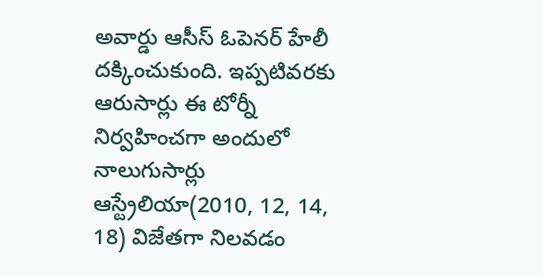అవార్డు ఆసీస్ ఓపెనర్ హేలీ దక్కించుకుంది. ఇప్పటివరకు ఆరుసార్లు ఈ టోర్నీ నిర్వహించగా అందులో నాలుగుసార్లు ఆస్ట్రేలియా(2010, 12, 14, 18) విజేతగా నిలవడం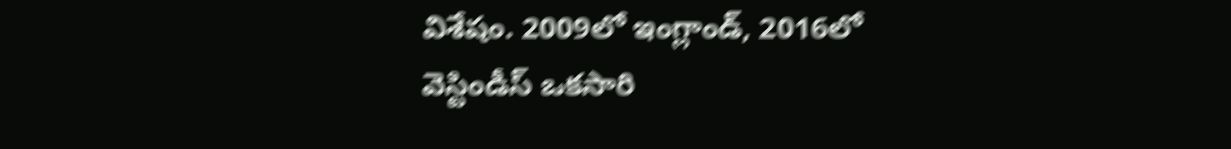విశేషం. 2009లో ఇంగ్లాండ్, 2016లో వెస్టిండీస్ ఒకసారి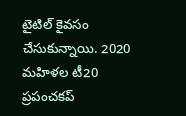టైటిల్ కైవసం చేసుకున్నాయి. 2020 మహిళల టీ20 ప్రపంచకప్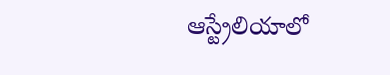ఆస్ట్రేలియాలో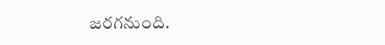జరగనుంది.